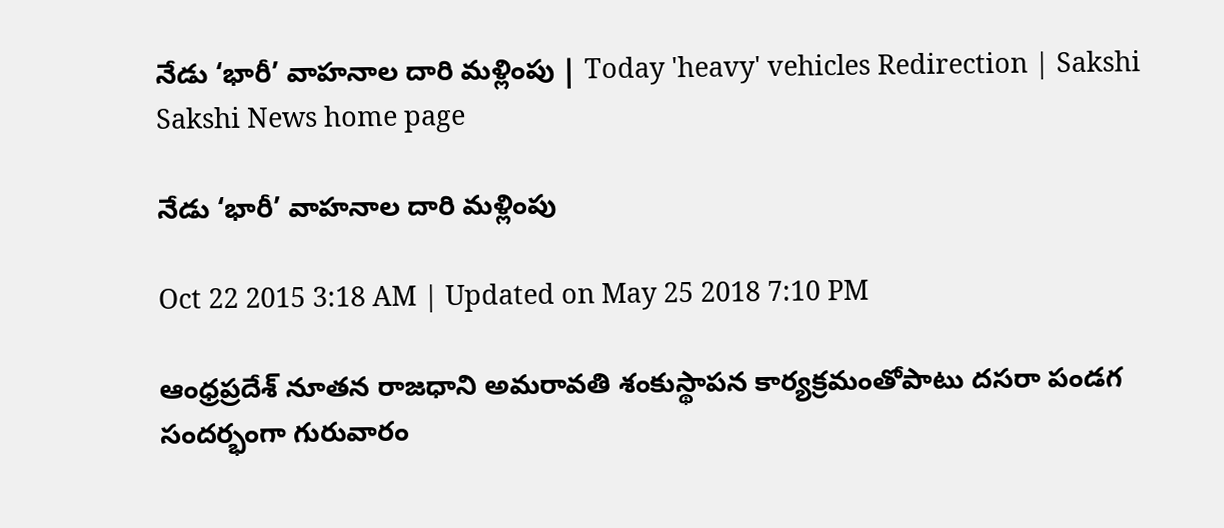నేడు ‘భారీ’ వాహనాల దారి మళ్లింపు | Today 'heavy' vehicles Redirection | Sakshi
Sakshi News home page

నేడు ‘భారీ’ వాహనాల దారి మళ్లింపు

Oct 22 2015 3:18 AM | Updated on May 25 2018 7:10 PM

ఆంధ్రప్రదేశ్ నూతన రాజధాని అమరావతి శంకుస్థాపన కార్యక్రమంతోపాటు దసరా పండగ సందర్భంగా గురువారం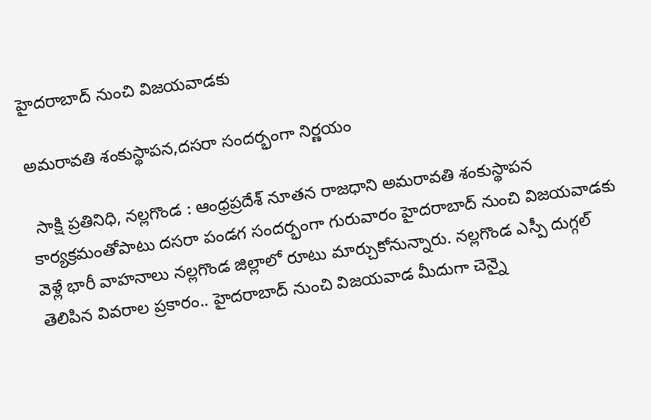హైదరాబాద్ నుంచి విజయవాడకు

అమరావతి శంకుస్థాపన,దసరా సందర్భంగా నిర్ణయం

 సాక్షి ప్రతినిధి, నల్లగొండ : ఆంధ్రప్రదేశ్ నూతన రాజధాని అమరావతి శంకుస్థాపన కార్యక్రమంతోపాటు దసరా పండగ సందర్భంగా గురువారం హైదరాబాద్ నుంచి విజయవాడకు వెళ్లే భారీ వాహనాలు నల్లగొండ జిల్లాలో రూటు మార్చుకోనున్నారు. నల్లగొండ ఎస్పీ దుగ్గల్ తెలిపిన వివరాల ప్రకారం.. హైదరాబాద్ నుంచి విజయవాడ మీదుగా చెన్నై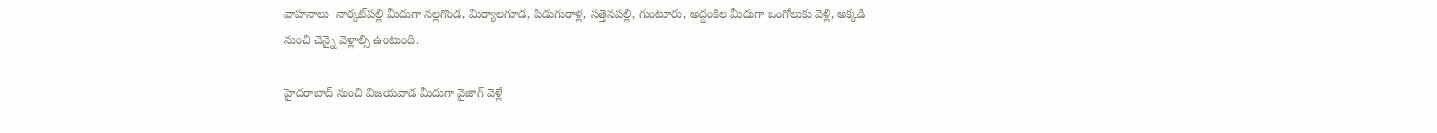వాహనాలు  నార్కట్‌పల్లి మీదుగా నల్లగొండ, మిర్యాలగూడ, పిడుగురాళ్ల, సత్తెనపల్లి, గుంటూరు, అద్దంకిల మీదుగా ఒంగోలుకు వెళ్లి, అక్కడి నుంచి చెన్నై వెళ్లాల్సి ఉంటుంది.

హైదరాబాద్ నుంచి విజయవాడ మీదుగా వైజాగ్ వెళ్లే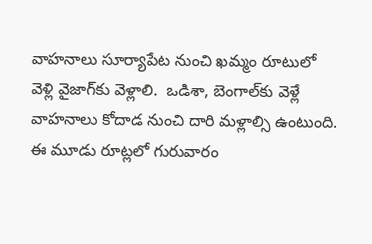వాహనాలు సూర్యాపేట నుంచి ఖమ్మం రూటులో వెళ్లి వైజాగ్‌కు వెళ్లాలి.  ఒడిశా, బెంగాల్‌కు వెళ్లే వాహనాలు కోదాడ నుంచి దారి మళ్లాల్సి ఉంటుంది. ఈ మూడు రూట్లలో గురువారం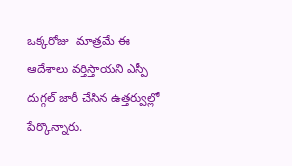ఒక్కరోజు  మాత్రమే ఈ ఆదేశాలు వర్తిస్తాయని ఎస్పీ దుగ్గల్ జారీ చేసిన ఉత్తర్వుల్లో పేర్కొన్నారు.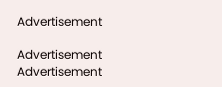Advertisement

Advertisement
Advertisement